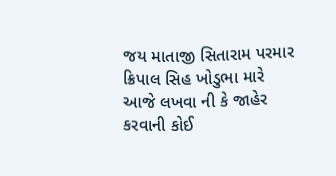જય માતાજી સિતારામ પરમાર ક્રિપાલ સિહ ખોડુભા મારે આજે લખવા ની કે જાહેર કરવાની કોઈ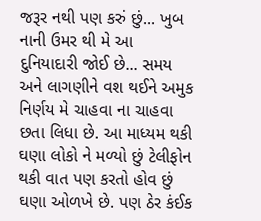જરૂર નથી પણ કરું છું... ખુબ નાની ઉમર થી મે આ દુનિયાદારી જોઈ છે... સમય અને લાગણીને વશ થઈને અમુક નિર્ણય મે ચાહવા ના ચાહવા છતા લિધા છે. આ માધ્યમ થકી ઘણા લોકો ને મળ્યો છું ટેલીફોન થકી વાત પણ કરતો હોવ છું ઘણા ઓળખે છે. પણ ઠેર કંઈક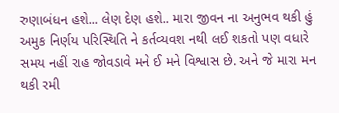રુણાબંધન હશે... લેણ દેણ હશે.. મારા જીવન ના અનુભવ થકી હું અમુક નિર્ણય પરિસ્થિતિ ને કર્તવ્યવશ નથી લઈ શકતો પણ વધારે સમય નહીં રાહ જોવડાવે મને ઈ મને વિશ્વાસ છે. અને જે મારા મન થકી રમી